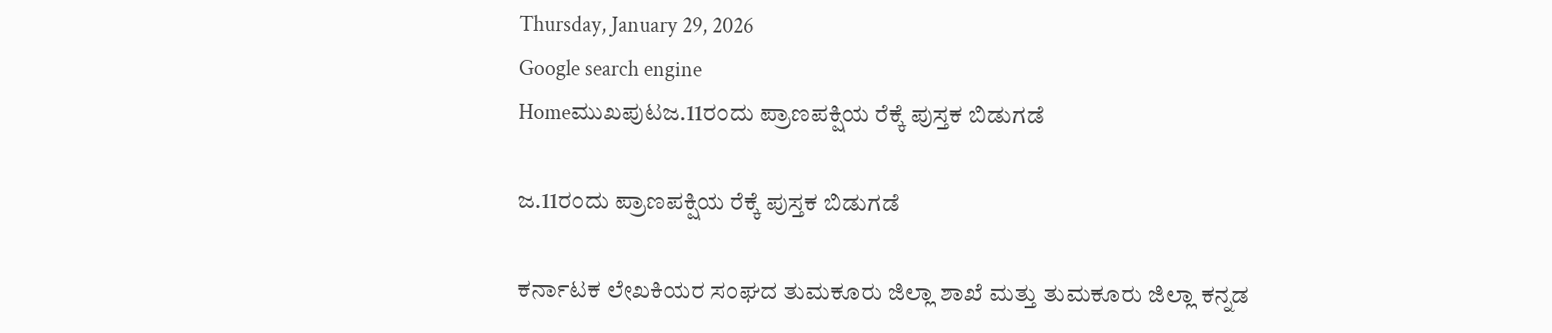Thursday, January 29, 2026
Google search engine
Homeಮುಖಪುಟಜ.11ರಂದು ಪ್ರಾಣಪಕ್ಷಿಯ ರೆಕ್ಕೆ ಪುಸ್ತಕ ಬಿಡುಗಡೆ

ಜ.11ರಂದು ಪ್ರಾಣಪಕ್ಷಿಯ ರೆಕ್ಕೆ ಪುಸ್ತಕ ಬಿಡುಗಡೆ

ಕರ್ನಾಟಕ ಲೇಖಕಿಯರ ಸಂಘದ ತುಮಕೂರು ಜಿಲ್ಲಾ ಶಾಖೆ ಮತ್ತು ತುಮಕೂರು ಜಿಲ್ಲಾ ಕನ್ನಡ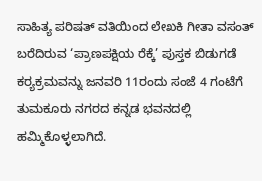ಸಾಹಿತ್ಯ ಪರಿಷತ್ ವತಿಯಿಂದ ಲೇಖಕಿ ಗೀತಾ ವಸಂತ್ ಬರೆದಿರುವ ‘ಪ್ರಾಣಪಕ್ಷಿಯ ರೆಕ್ಕೆ’ ಪುಸ್ತಕ ಬಿಡುಗಡೆ ಕರ‍್ಯಕ್ರಮವನ್ನು ಜನವರಿ 11ರಂದು ಸಂಜೆ 4 ಗಂಟೆಗೆ ತುಮಕೂರು ನಗರದ ಕನ್ನಡ ಭವನದಲ್ಲಿ ಹಮ್ಮಿಕೊಳ್ಳಲಾಗಿದೆ.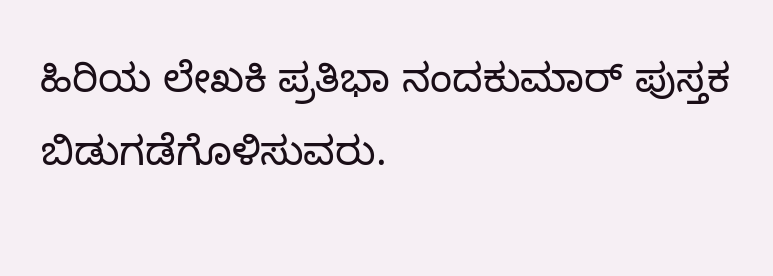ಹಿರಿಯ ಲೇಖಕಿ ಪ್ರತಿಭಾ ನಂದಕುಮಾರ್ ಪುಸ್ತಕ ಬಿಡುಗಡೆಗೊಳಿಸುವರು.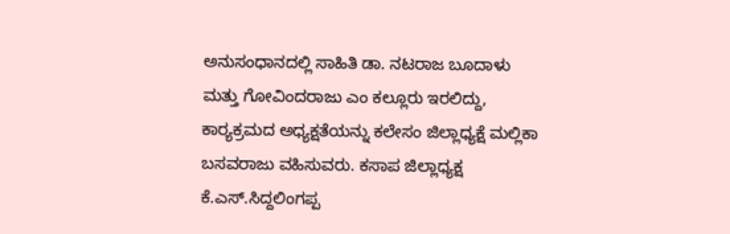ಅನುಸಂಧಾನದಲ್ಲಿ ಸಾಹಿತಿ ಡಾ. ನಟರಾಜ ಬೂದಾಳು ಮತ್ತು ಗೋವಿಂದರಾಜು ಎಂ ಕಲ್ಲೂರು ಇರಲಿದ್ದು, ಕಾರ‍್ಯಕ್ರಮದ ಅಧ್ಯಕ್ಷತೆಯನ್ನು ಕಲೇಸಂ ಜಿಲ್ಲಾಧ್ಯಕ್ಷೆ ಮಲ್ಲಿಕಾ ಬಸವರಾಜು ವಹಿಸುವರು. ಕಸಾಪ ಜಿಲ್ಲಾಧ್ಯಕ್ಷ ಕೆ.ಎಸ್.ಸಿದ್ದಲಿಂಗಪ್ಪ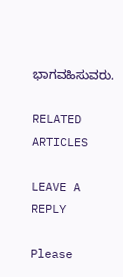ಭಾಗವಹಿಸುವರು.

RELATED ARTICLES

LEAVE A REPLY

Please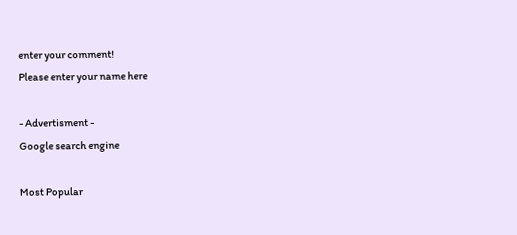enter your comment!
Please enter your name here

- Advertisment -
Google search engine

Most Popular